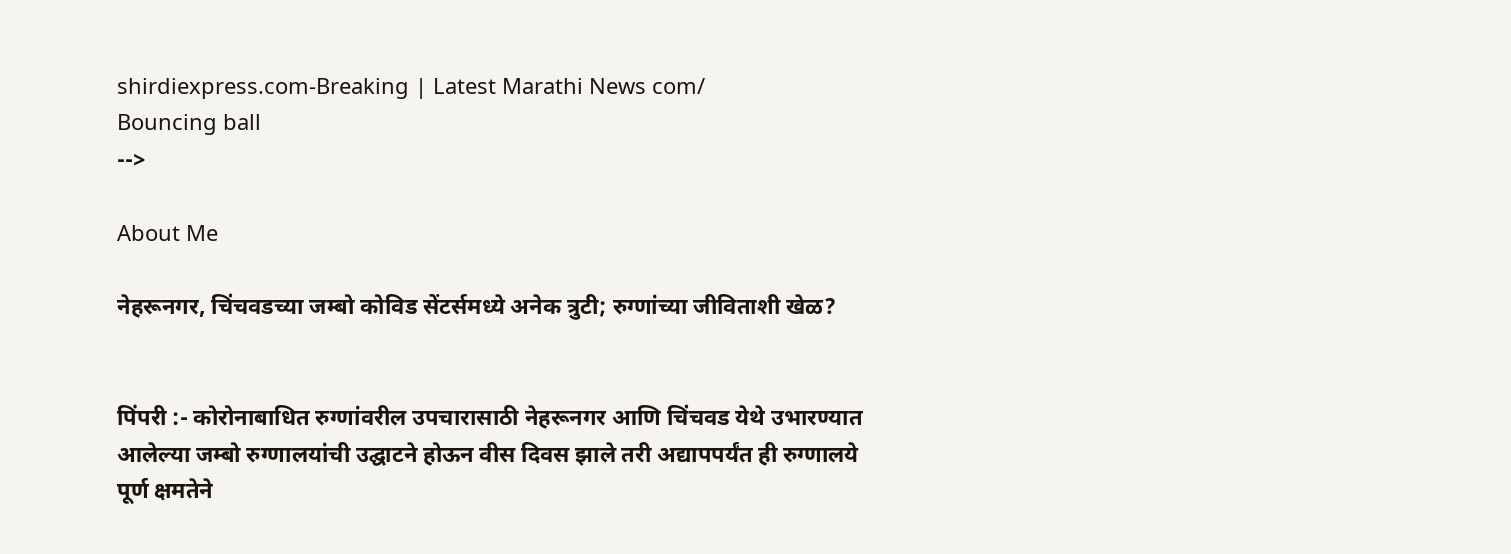shirdiexpress.com-Breaking | Latest Marathi News com/
Bouncing ball
-->

About Me

नेहरूनगर, चिंचवडच्या जम्बो कोविड सेंटर्समध्ये अनेक त्रुटी; रुग्णांच्या जीविताशी खेळ?


पिंपरी :- कोरोनाबाधित रुग्णांवरील उपचारासाठी नेहरूनगर आणि चिंचवड येथे उभारण्यात आलेल्या जम्बो रुग्णालयांची उद्घाटने होऊन वीस दिवस झाले तरी अद्यापपर्यंत ही रुग्णालये पूर्ण क्षमतेने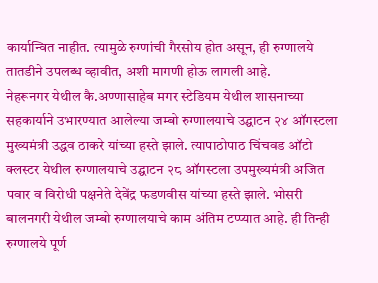कार्यान्वित नाहीत. त्यामुळे रुग्णांची गैरसोय होत असून, ही रुग्णालये तातडीने उपलब्ध व्हावीत, अशी मागणी होऊ लागली आहे.
नेहरूनगर येथील कै.अण्णासाहेब मगर स्टेडियम येथील शासनाच्या सहकार्याने उभारण्यात आलेल्या जम्बो रुग्णालयाचे उद्घाटन २४ ऑगस्टला मुख्यमंत्री उद्धव ठाकरे यांच्या हस्ते झाले. त्यापाठोपाठ चिंचवड ऑटो क्लस्टर येथील रुग्णालयाचे उद्घाटन २८ ऑगस्टला उपमुख्यमंत्री अजित पवार व विरोधी पक्षनेते देवेंद्र फडणवीस यांच्या हस्ते झाले. भोसरी बालनगरी येथील जम्बो रुग्णालयाचे काम अंतिम टप्प्यात आहे. ही तिन्ही रुग्णालये पूर्ण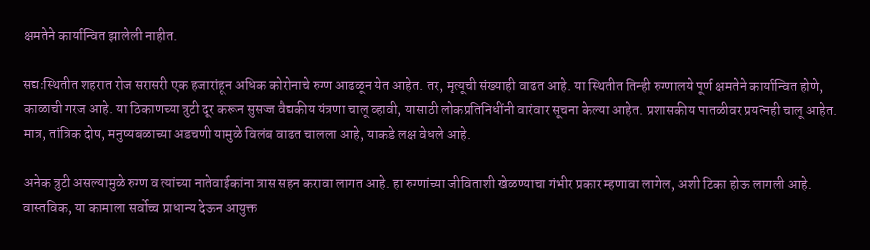क्षमतेने कार्यान्वित झालेली नाहीत.

सद्यःस्थितीत शहरात रोज सरासरी एक हजारांहून अधिक कोरोनाचे रुग्ण आढळून येत आहेत. तर, मृत्यूची संख्याही वाढत आहे. या स्थितीत तिन्ही रुग्णालये पूर्ण क्षमतेने कार्यान्वित होणे, काळाची गरज आहे. या ठिकाणच्या त्रुटी दूर करून सुसज्ज वैद्यकीय यंत्रणा चालू व्हावी, यासाठी लोकप्रतिनिधींनी वारंवार सूचना केल्या आहेत. प्रशासकीय पातळीवर प्रयत्नही चालू आहेत. मात्र, तांत्रिक दोष, मनुष्यबळाच्या अडचणी यामुळे विलंब वाढत चालला आहे, याकडे लक्ष वेधले आहे.

अनेक त्रुटी असल्यामुळे रुग्ण व त्यांच्या नातेवाईकांना त्रास सहन करावा लागत आहे. हा रुग्णांच्या जीविताशी खेळण्याचा गंभीर प्रकार म्हणावा लागेल, अशी टिका होऊ लागली आहे. वास्तविक, या कामाला सर्वोच्च प्राधान्य देऊन आयुक्त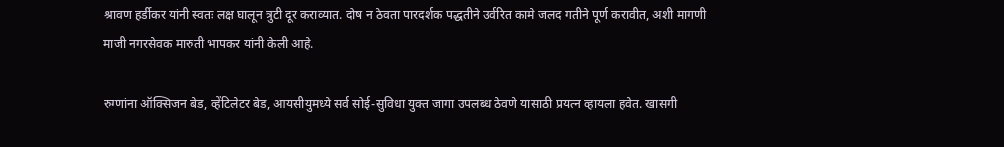श्रावण हर्डीकर यांनी स्वतः लक्ष घालून त्रुटी दूर कराव्यात. दोष न ठेवता पारदर्शक पद्धतीने उर्वरित कामे जलद गतीने पूर्ण करावीत, अशी मागणी माजी नगरसेवक मारुती भापकर यांनी केली आहे.

रुग्णांना ऑक्सिजन बेड, व्हेंटिलेटर बेड, आयसीयुमध्ये सर्व सोई-सुविधा युक्त जागा उपलब्ध ठेवणे यासाठी प्रयत्न व्हायला हवेत. खासगी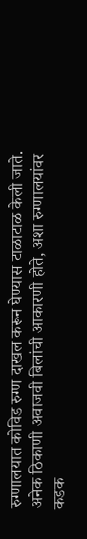रुग्णालयात कोविड रुग्ण दाखल करून घेण्यास टाळाटाळ केली जाते. अनेक ठिकाणी अवाजवी बिलांची आकारणी होते, अशा रुग्णालयांवर कडक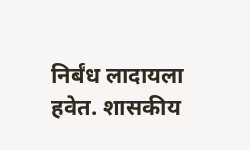निर्बंध लादायला हवेत. शासकीय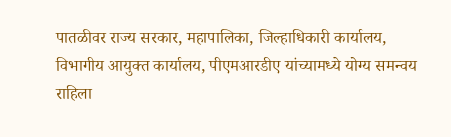पातळीवर राज्य सरकार, महापालिका, जिल्हाधिकारी कार्यालय, विभागीय आयुक्त कार्यालय, पीएमआरडीए यांच्यामध्ये योग्य समन्वय राहिला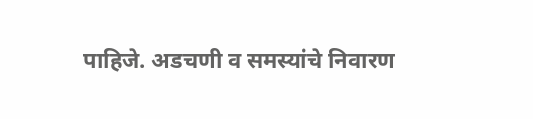पाहिजे. अडचणी व समस्यांचे निवारण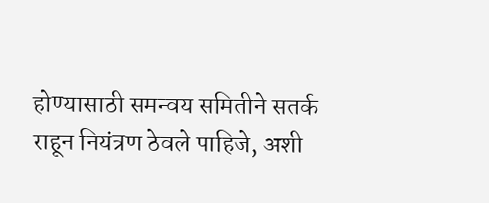होण्यासाठी समन्वय समितीने सतर्क राहून नियंत्रण ठेवले पाहिजे, अशी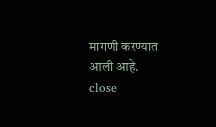मागणी करण्यात आली आहे.
close